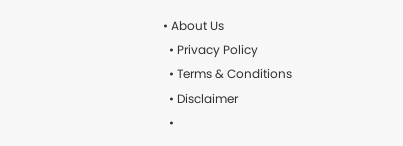• About Us
  • Privacy Policy
  • Terms & Conditions
  • Disclaimer
  •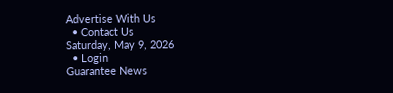Advertise With Us
  • Contact Us
Saturday, May 9, 2026
  • Login
Guarantee News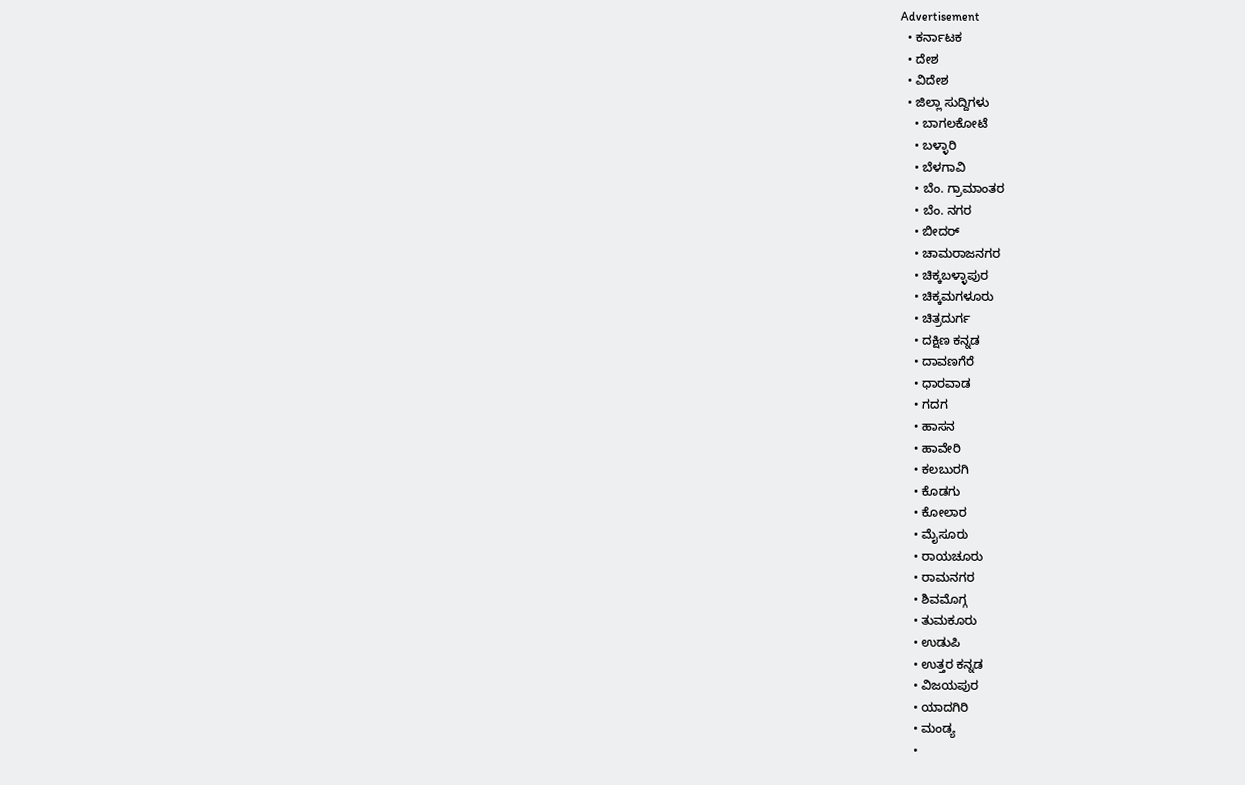Advertisement
  • ಕರ್ನಾಟಕ
  • ದೇಶ
  • ವಿದೇಶ
  • ಜಿಲ್ಲಾ ಸುದ್ದಿಗಳು
    • ಬಾಗಲಕೋಟೆ
    • ಬಳ್ಳಾರಿ
    • ಬೆಳಗಾವಿ
    • ಬೆಂ. ಗ್ರಾಮಾಂತರ
    • ಬೆಂ. ನಗರ
    • ಬೀದರ್
    • ಚಾಮರಾಜನಗರ
    • ಚಿಕ್ಕಬಳ್ಳಾಪುರ
    • ಚಿಕ್ಕಮಗಳೂರು
    • ಚಿತ್ರದುರ್ಗ
    • ದಕ್ಷಿಣ ಕನ್ನಡ
    • ದಾವಣಗೆರೆ
    • ಧಾರವಾಡ
    • ಗದಗ
    • ಹಾಸನ
    • ಹಾವೇರಿ
    • ಕಲಬುರಗಿ
    • ಕೊಡಗು
    • ಕೋಲಾರ
    • ಮೈಸೂರು
    • ರಾಯಚೂರು
    • ರಾಮನಗರ
    • ಶಿವಮೊಗ್ಗ
    • ತುಮಕೂರು
    • ಉಡುಪಿ
    • ಉತ್ತರ ಕನ್ನಡ
    • ವಿಜಯಪುರ
    • ಯಾದಗಿರಿ
    • ಮಂಡ್ಯ
    •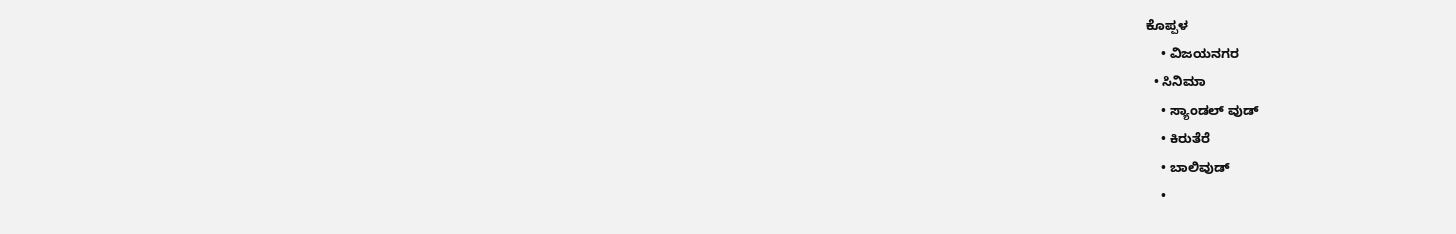ಕೊಪ್ಪಳ
    • ವಿಜಯನಗರ
  • ಸಿನಿಮಾ
    • ಸ್ಯಾಂಡಲ್ ವುಡ್
    • ಕಿರುತೆರೆ
    • ಬಾಲಿವುಡ್
    •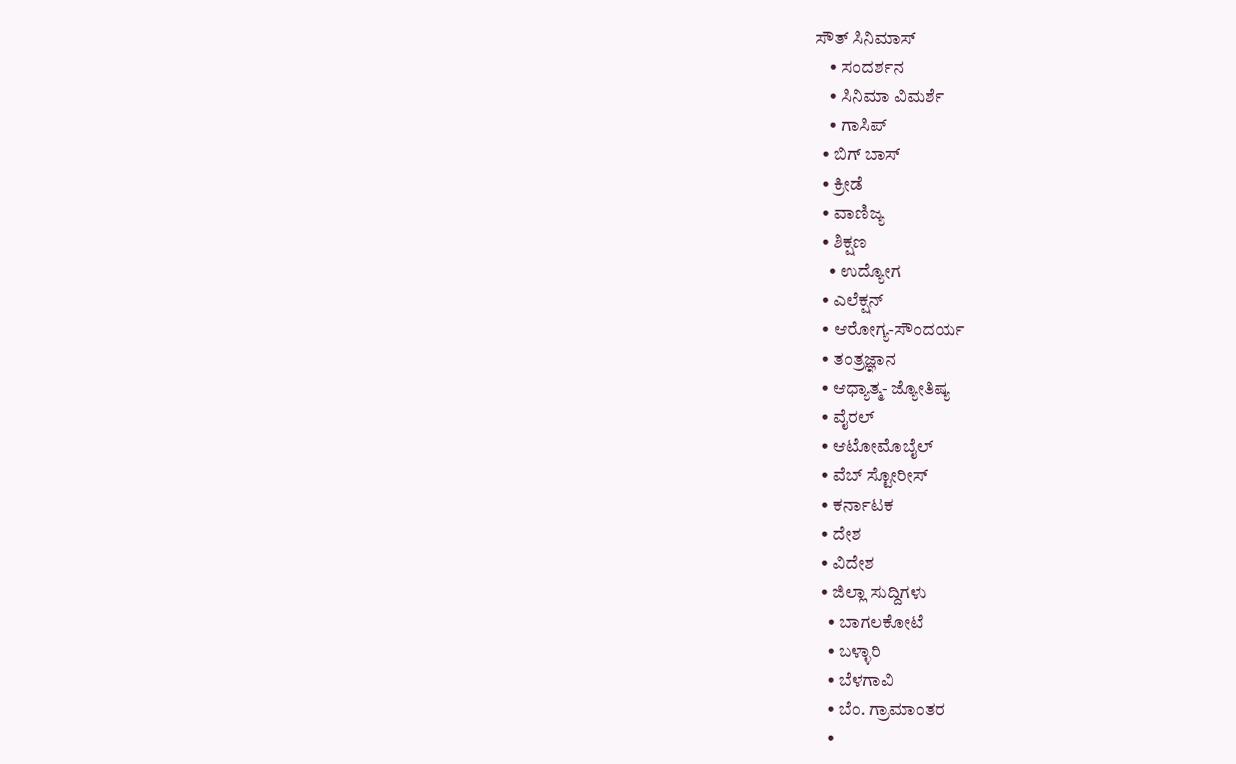ಸೌತ್ ಸಿನಿಮಾಸ್
    • ಸಂದರ್ಶನ
    • ಸಿನಿಮಾ ವಿಮರ್ಶೆ
    • ಗಾಸಿಪ್
  • ಬಿಗ್ ಬಾಸ್
  • ಕ್ರೀಡೆ
  • ವಾಣಿಜ್ಯ
  • ಶಿಕ್ಷಣ
    • ಉದ್ಯೋಗ
  • ಎಲೆಕ್ಷನ್
  • ಆರೋಗ್ಯ-ಸೌಂದರ್ಯ
  • ತಂತ್ರಜ್ಞಾನ
  • ಆಧ್ಯಾತ್ಮ- ಜ್ಯೋತಿಷ್ಯ
  • ವೈರಲ್
  • ಆಟೋಮೊಬೈಲ್
  • ವೆಬ್ ಸ್ಟೋರೀಸ್
  • ಕರ್ನಾಟಕ
  • ದೇಶ
  • ವಿದೇಶ
  • ಜಿಲ್ಲಾ ಸುದ್ದಿಗಳು
    • ಬಾಗಲಕೋಟೆ
    • ಬಳ್ಳಾರಿ
    • ಬೆಳಗಾವಿ
    • ಬೆಂ. ಗ್ರಾಮಾಂತರ
    •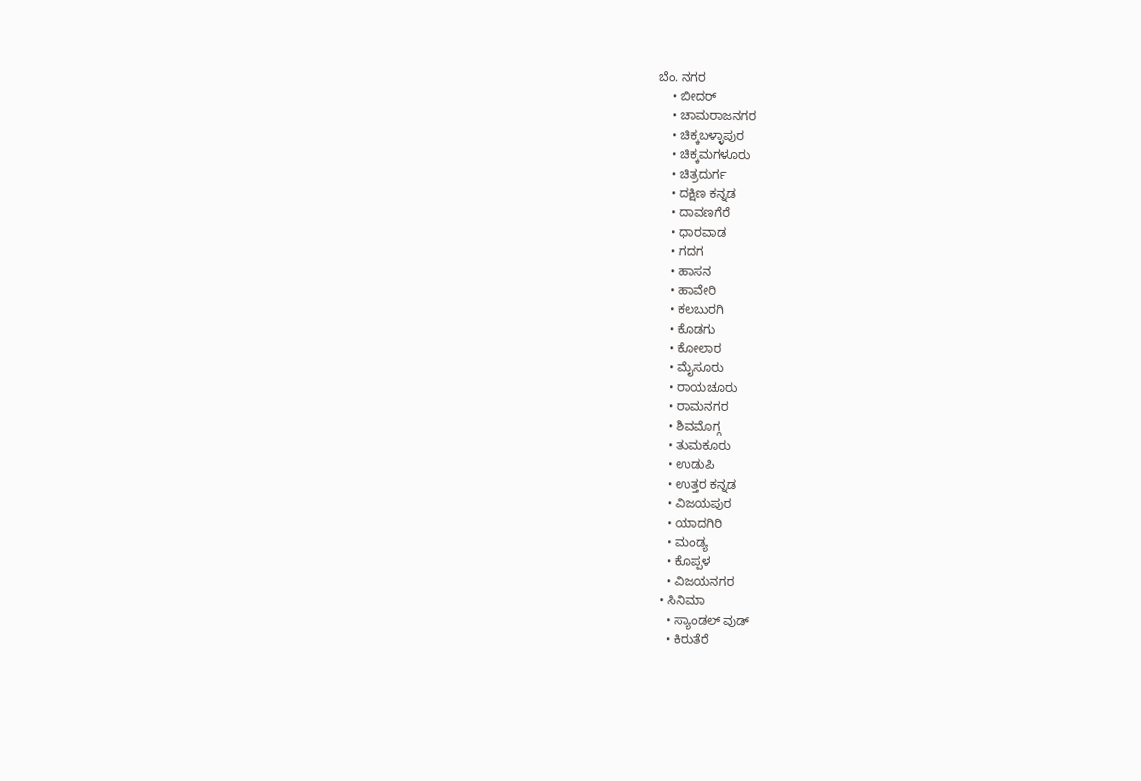ಬೆಂ. ನಗರ
    • ಬೀದರ್
    • ಚಾಮರಾಜನಗರ
    • ಚಿಕ್ಕಬಳ್ಳಾಪುರ
    • ಚಿಕ್ಕಮಗಳೂರು
    • ಚಿತ್ರದುರ್ಗ
    • ದಕ್ಷಿಣ ಕನ್ನಡ
    • ದಾವಣಗೆರೆ
    • ಧಾರವಾಡ
    • ಗದಗ
    • ಹಾಸನ
    • ಹಾವೇರಿ
    • ಕಲಬುರಗಿ
    • ಕೊಡಗು
    • ಕೋಲಾರ
    • ಮೈಸೂರು
    • ರಾಯಚೂರು
    • ರಾಮನಗರ
    • ಶಿವಮೊಗ್ಗ
    • ತುಮಕೂರು
    • ಉಡುಪಿ
    • ಉತ್ತರ ಕನ್ನಡ
    • ವಿಜಯಪುರ
    • ಯಾದಗಿರಿ
    • ಮಂಡ್ಯ
    • ಕೊಪ್ಪಳ
    • ವಿಜಯನಗರ
  • ಸಿನಿಮಾ
    • ಸ್ಯಾಂಡಲ್ ವುಡ್
    • ಕಿರುತೆರೆ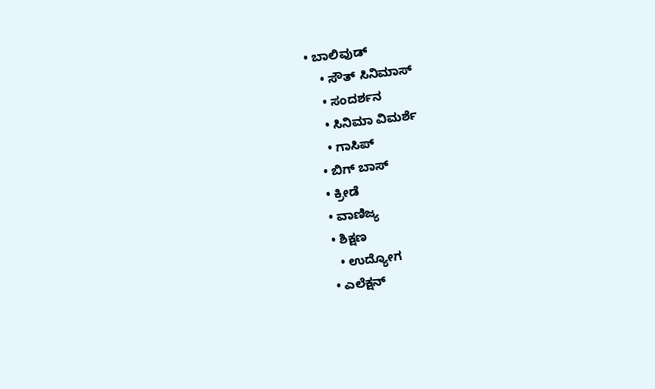• ಬಾಲಿವುಡ್
    • ಸೌತ್ ಸಿನಿಮಾಸ್
    • ಸಂದರ್ಶನ
    • ಸಿನಿಮಾ ವಿಮರ್ಶೆ
    • ಗಾಸಿಪ್
  • ಬಿಗ್ ಬಾಸ್
  • ಕ್ರೀಡೆ
  • ವಾಣಿಜ್ಯ
  • ಶಿಕ್ಷಣ
    • ಉದ್ಯೋಗ
  • ಎಲೆಕ್ಷನ್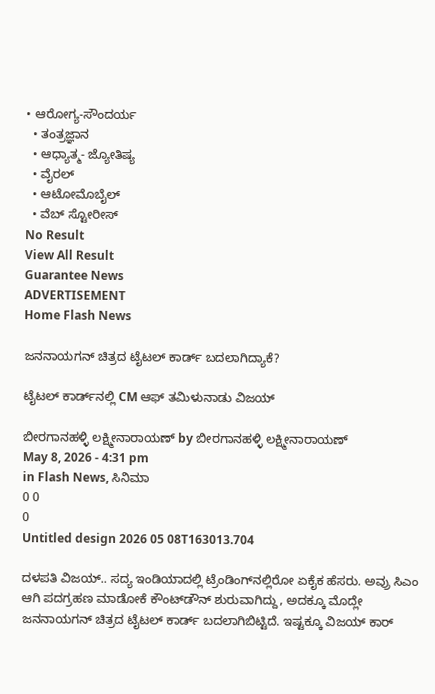• ಆರೋಗ್ಯ-ಸೌಂದರ್ಯ
  • ತಂತ್ರಜ್ಞಾನ
  • ಆಧ್ಯಾತ್ಮ- ಜ್ಯೋತಿಷ್ಯ
  • ವೈರಲ್
  • ಆಟೋಮೊಬೈಲ್
  • ವೆಬ್ ಸ್ಟೋರೀಸ್
No Result
View All Result
Guarantee News
ADVERTISEMENT
Home Flash News

ಜನನಾಯಗನ್‌ ಚಿತ್ರದ‌ ಟೈಟಲ್ ಕಾರ್ಡ್ ಬದಲಾಗಿದ್ಯಾಕೆ?

ಟೈಟಲ್ ಕಾರ್ಡ್‌‌ನಲ್ಲಿ CM ಆಫ್ ತಮಿಳುನಾಡು ವಿಜಯ್

ಬೀರಗಾನಹಳ್ಳಿ ಲಕ್ಷ್ಮೀನಾರಾಯಣ್ by ಬೀರಗಾನಹಳ್ಳಿ ಲಕ್ಷ್ಮೀನಾರಾಯಣ್
May 8, 2026 - 4:31 pm
in Flash News, ಸಿನಿಮಾ
0 0
0
Untitled design 2026 05 08T163013.704

ದಳಪತಿ ವಿಜಯ್.. ಸದ್ಯ ಇಂಡಿಯಾದಲ್ಲಿ ಟ್ರೆಂಡಿಂಗ್‌‌ನಲ್ಲಿರೋ ಏಕೈಕ ಹೆಸರು. ಅವ್ರು ಸಿಎಂ ಆಗಿ ಪದಗ್ರಹಣ ಮಾಡೋಕೆ ಕೌಂಟ್‌‌ಡೌನ್ ಶುರುವಾಗಿದ್ದು, ಅದಕ್ಕೂ ಮೊದ್ಲೇ ಜನನಾಯಗನ್ ಚಿತ್ರದ ಟೈಟಲ್ ಕಾರ್ಡ್ ಬದಲಾಗಿಬಿಟ್ಟಿದೆ. ಇಷ್ಟಕ್ಕೂ ವಿಜಯ್ ಕಾರ್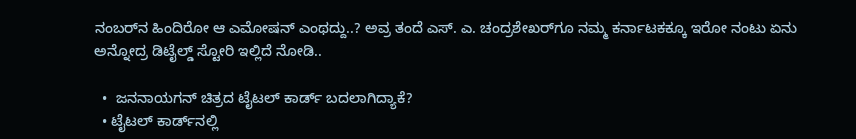ನಂಬರ್‌‌‌ನ ಹಿಂದಿರೋ ಆ ಎಮೋಷನ್ ಎಂಥದ್ದು..? ಅವ್ರ ತಂದೆ ಎಸ್‌‌. ಎ. ಚಂದ್ರಶೇಖರ್‌ಗೂ ನಮ್ಮ ಕರ್ನಾಟಕಕ್ಕೂ ಇರೋ ನಂಟು ಏನು ಅನ್ನೋದ್ರ ಡಿಟೈಲ್ಡ್ ಸ್ಟೋರಿ ಇಲ್ಲಿದೆ ನೋಡಿ..

  •  ಜನನಾಯಗನ್‌ ಚಿತ್ರದ‌ ಟೈಟಲ್ ಕಾರ್ಡ್ ಬದಲಾಗಿದ್ಯಾಕೆ?
  • ಟೈಟಲ್ ಕಾರ್ಡ್‌‌ನಲ್ಲಿ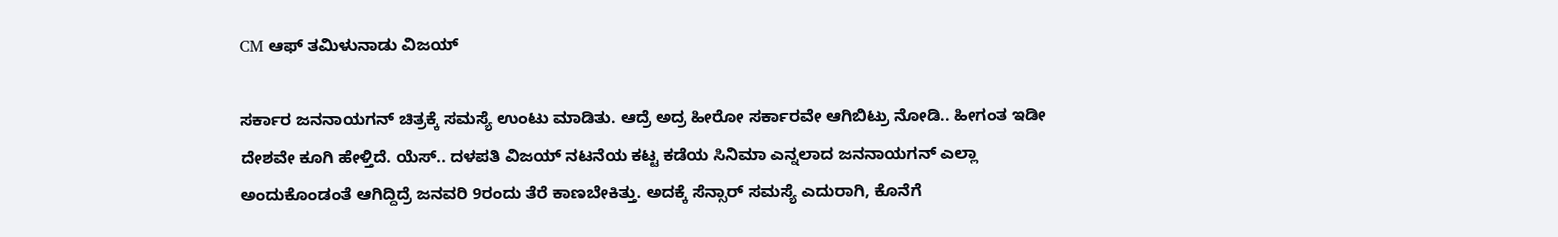CM ಆಫ್ ತಮಿಳುನಾಡು ವಿಜಯ್

ಸರ್ಕಾರ ಜನನಾಯಗನ್ ಚಿತ್ರಕ್ಕೆ ಸಮಸ್ಯೆ ಉಂಟು ಮಾಡಿತು. ಆದ್ರೆ ಅದ್ರ ಹೀರೋ ಸರ್ಕಾರವೇ ಆಗಿಬಿಟ್ರು ನೋಡಿ.. ಹೀಗಂತ ಇಡೀ ದೇಶವೇ ಕೂಗಿ ಹೇಳ್ತಿದೆ. ಯೆಸ್.. ದಳಪತಿ ವಿಜಯ್ ನಟನೆಯ ಕಟ್ಟ ಕಡೆಯ ಸಿನಿಮಾ ಎನ್ನಲಾದ ಜನನಾಯಗನ್‌ ಎಲ್ಲಾ ಅಂದುಕೊಂಡಂತೆ ಆಗಿದ್ದಿದ್ರೆ ಜನವರಿ 9ರಂದು ತೆರೆ ಕಾಣಬೇಕಿತ್ತು. ಅದಕ್ಕೆ ಸೆನ್ಸಾರ್ ಸಮಸ್ಯೆ ಎದುರಾಗಿ, ಕೊನೆಗೆ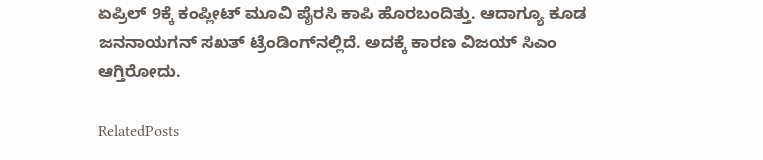ಏಪ್ರಿಲ್ 9ಕ್ಕೆ ಕಂಪ್ಲೀಟ್ ಮೂವಿ ಪೈರಸಿ ಕಾಪಿ ಹೊರಬಂದಿತ್ತು. ಆದಾಗ್ಯೂ ಕೂಡ ಜನನಾಯಗನ್ ಸಖತ್ ಟ್ರೆಂಡಿಂಗ್‌‌ನಲ್ಲಿದೆ. ಅದಕ್ಕೆ ಕಾರಣ ವಿಜಯ್ ಸಿಎಂ ಆಗ್ತಿರೋದು.

RelatedPosts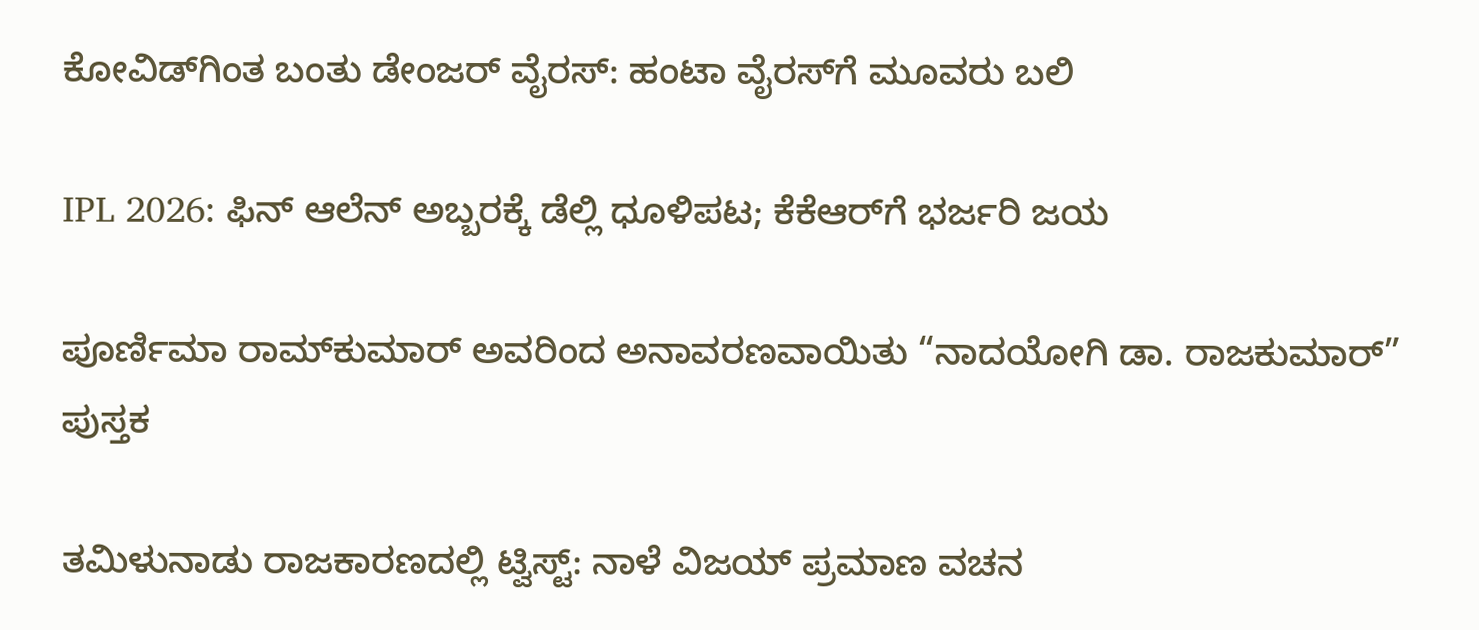ಕೋವಿಡ್‌ಗಿಂತ ಬಂತು ಡೇಂಜರ್ ವೈರಸ್: ಹಂಟಾ ವೈರಸ್‌ಗೆ ಮೂವರು ಬಲಿ

IPL 2026: ಫಿನ್‌ ಆಲೆನ್‌ ಅಬ್ಬರಕ್ಕೆ ಡೆಲ್ಲಿ ಧೂಳಿಪಟ; ಕೆಕೆಆರ್‌ಗೆ ಭರ್ಜರಿ ಜಯ

ಪೂರ್ಣಿಮಾ ರಾಮ್‌ಕುಮಾರ್ ಅವರಿಂದ ಅನಾವರಣವಾಯಿತು “ನಾದಯೋಗಿ ಡಾ. ರಾಜಕುಮಾರ್” ಪುಸ್ತಕ

ತಮಿಳುನಾಡು ರಾಜಕಾರಣದಲ್ಲಿ ಟ್ವಿಸ್ಟ್: ನಾಳೆ ವಿಜಯ್ ಪ್ರಮಾಣ ವಚನ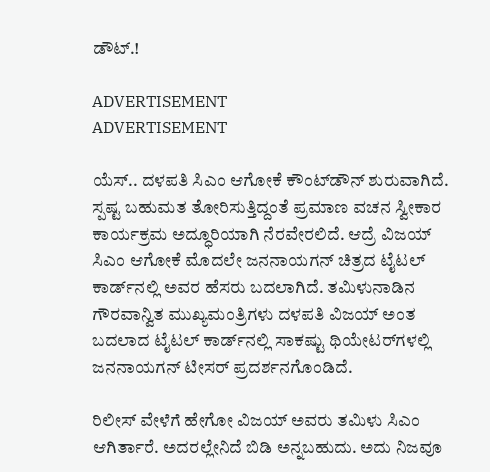ಡೌಟ್.!

ADVERTISEMENT
ADVERTISEMENT

ಯೆಸ್.. ದಳಪತಿ ಸಿಎಂ ಆಗೋಕೆ ಕೌಂಟ್‌ಡೌನ್ ಶುರುವಾಗಿದೆ. ಸ್ಪಷ್ಟ ಬಹುಮತ ತೋರಿಸುತ್ತಿದ್ದಂತೆ ಪ್ರಮಾಣ ವಚನ ಸ್ವೀಕಾರ ಕಾರ್ಯಕ್ರಮ ಅದ್ಧೂರಿಯಾಗಿ ನೆರವೇರಲಿದೆ. ಆದ್ರೆ ವಿಜಯ್ ಸಿಎಂ ಆಗೋಕೆ ಮೊದಲೇ ಜನನಾಯಗನ್ ಚಿತ್ರದ ಟೈಟಲ್ ಕಾರ್ಡ್‌‌ನಲ್ಲಿ ಅವರ ಹೆಸರು ಬದಲಾಗಿದೆ. ತಮಿಳುನಾಡಿನ ಗೌರವಾನ್ವಿತ ಮುಖ್ಯಮಂತ್ರಿಗಳು ದಳಪತಿ ವಿಜಯ್ ಅಂತ ಬದಲಾದ ಟೈಟಲ್ ಕಾರ್ಡ್‌ನಲ್ಲಿ ಸಾಕಷ್ಟು ಥಿಯೇಟರ್‌‌ಗಳಲ್ಲಿ ಜನನಾಯಗನ್ ಟೀಸರ್ ಪ್ರದರ್ಶನಗೊಂಡಿದೆ.

ರಿಲೀಸ್ ವೇಳೆಗೆ ಹೇಗೋ ವಿಜಯ್ ಅವರು ತಮಿಳು ಸಿಎಂ ಆಗಿರ್ತಾರೆ. ಅದರಲ್ಲೇನಿದೆ ಬಿಡಿ ಅನ್ನಬಹುದು. ಅದು ನಿಜವೂ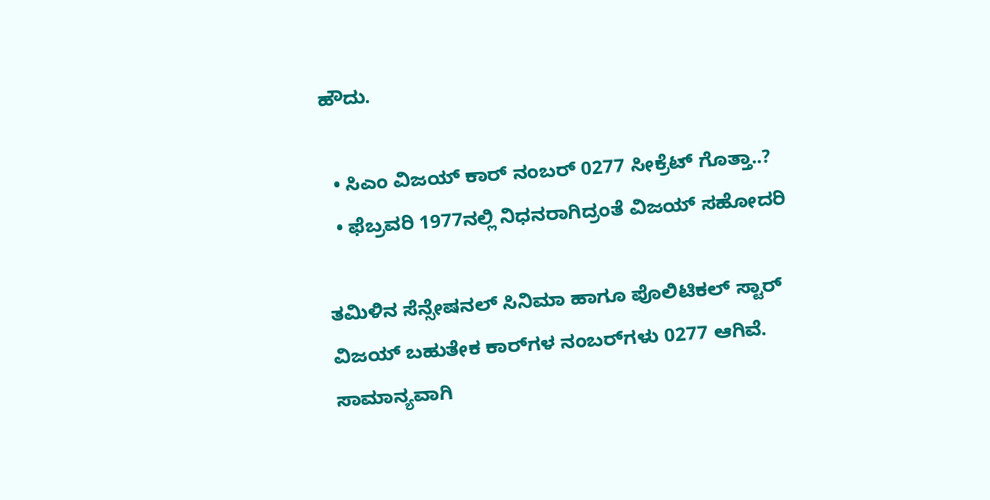ಹೌದು.

  • ಸಿಎಂ ವಿಜಯ್ ಕಾರ್ ನಂಬರ್ 0277 ಸೀಕ್ರೆಟ್ ಗೊತ್ತಾ..?
  • ಫೆಬ್ರವರಿ 1977ನಲ್ಲಿ ನಿಧನರಾಗಿದ್ರಂತೆ ವಿಜಯ್ ಸಹೋದರಿ

ತಮಿಳಿನ ಸೆನ್ಸೇಷನಲ್ ಸಿನಿಮಾ ಹಾಗೂ ಪೊಲಿಟಿಕಲ್ ಸ್ಟಾರ್ ವಿಜಯ್ ಬಹುತೇಕ ಕಾರ್‌‌ಗಳ ನಂಬರ್‌‌ಗಳು 0277 ಆಗಿವೆ. ಸಾಮಾನ್ಯವಾಗಿ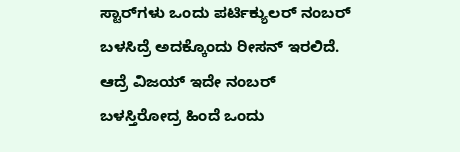ಸ್ಟಾರ್‌‌ಗಳು ಒಂದು ಪರ್ಟಿಕ್ಯುಲರ್ ನಂಬರ್ ಬಳಸಿದ್ರೆ ಅದಕ್ಕೊಂದು ರೀಸನ್ ಇರಲಿದೆ. ಆದ್ರೆ ವಿಜಯ್ ಇದೇ ನಂಬರ್ ಬಳಸ್ತಿರೋದ್ರ ಹಿಂದೆ ಒಂದು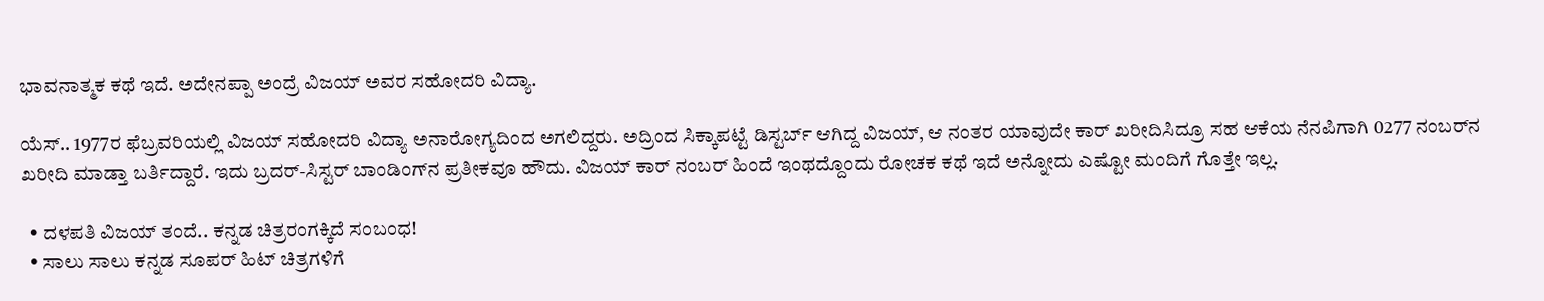ಭಾವನಾತ್ಮಕ ಕಥೆ ಇದೆ. ಅದೇನಪ್ಪಾ ಅಂದ್ರೆ ವಿಜಯ್ ಅವರ ಸಹೋದರಿ ವಿದ್ಯಾ.

ಯೆಸ್.. 1977ರ ಫೆಬ್ರವರಿಯಲ್ಲಿ ವಿಜಯ್ ಸಹೋದರಿ ವಿದ್ಯಾ ಅನಾರೋಗ್ಯದಿಂದ ಅಗಲಿದ್ದರು. ಅದ್ರಿಂದ ಸಿಕ್ಕಾಪಟ್ಟೆ ಡಿಸ್ಟರ್ಬ್ ಆಗಿದ್ದ ವಿಜಯ್, ಆ ನಂತರ ಯಾವುದೇ ಕಾರ್ ಖರೀದಿಸಿದ್ರೂ ಸಹ ಆಕೆಯ ನೆನಪಿಗಾಗಿ 0277 ನಂಬರ್‌ನ ಖರೀದಿ ಮಾಡ್ತಾ ಬರ್ತಿದ್ದಾರೆ. ಇದು ಬ್ರದರ್-ಸಿಸ್ಟರ್ ಬಾಂಡಿಂಗ್‌ನ ಪ್ರತೀಕವೂ ಹೌದು. ವಿಜಯ್ ಕಾರ್ ನಂಬರ್ ಹಿಂದೆ ಇಂಥದ್ದೊಂದು ರೋಚಕ ಕಥೆ ಇದೆ ಅನ್ನೋದು ಎಷ್ಟೋ ಮಂದಿಗೆ ಗೊತ್ತೇ ಇಲ್ಲ.

  • ದಳಪತಿ ವಿಜಯ್‌‌ ತಂದೆ.. ಕನ್ನಡ ಚಿತ್ರರಂಗಕ್ಕಿದೆ ಸಂಬಂಧ!
  • ಸಾಲು ಸಾಲು ಕನ್ನಡ ಸೂಪರ್ ಹಿಟ್ ಚಿತ್ರಗಳಿಗೆ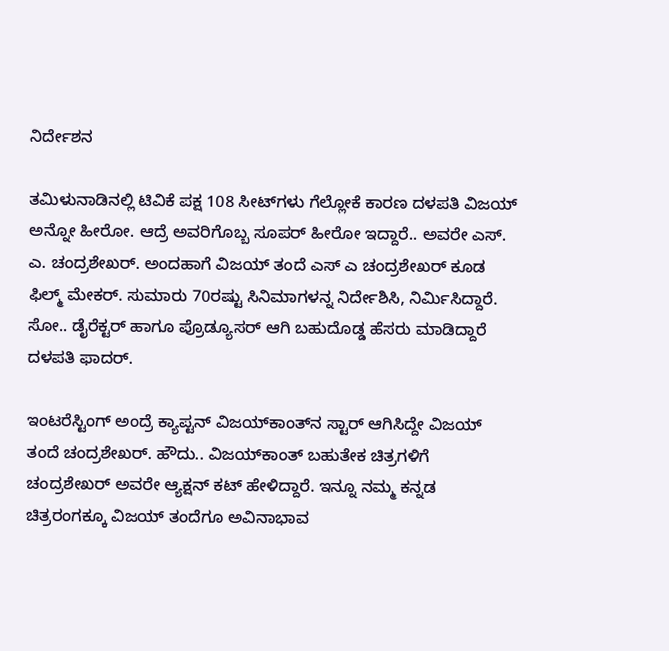ನಿರ್ದೇಶನ

ತಮಿಳುನಾಡಿನಲ್ಲಿ ಟಿವಿಕೆ ಪಕ್ಷ 108 ಸೀಟ್‌‌ಗಳು ಗೆಲ್ಲೋಕೆ ಕಾರಣ ದಳಪತಿ ವಿಜಯ್ ಅನ್ನೋ ಹೀರೋ. ಆದ್ರೆ ಅವರಿಗೊಬ್ಬ ಸೂಪರ್ ಹೀರೋ ಇದ್ದಾರೆ.. ಅವರೇ ಎಸ್. ಎ. ಚಂದ್ರಶೇಖರ್. ಅಂದಹಾಗೆ ವಿಜಯ್ ತಂದೆ ಎಸ್ ಎ ಚಂದ್ರಶೇಖರ್ ಕೂಡ ಫಿಲ್ಮ್ ಮೇಕರ್. ಸುಮಾರು 70ರಷ್ಟು ಸಿನಿಮಾಗಳನ್ನ ನಿರ್ದೇಶಿಸಿ, ನಿರ್ಮಿಸಿದ್ದಾರೆ. ಸೋ.. ಡೈರೆಕ್ಟರ್ ಹಾಗೂ ಪ್ರೊಡ್ಯೂಸರ್ ಆಗಿ ಬಹುದೊಡ್ಡ ಹೆಸರು ಮಾಡಿದ್ದಾರೆ ದಳಪತಿ ಫಾದರ್.

ಇಂಟರೆಸ್ಟಿಂಗ್ ಅಂದ್ರೆ ಕ್ಯಾಪ್ಟನ್ ವಿಜಯ್‌‌ಕಾಂತ್‌ನ ಸ್ಟಾರ್ ಆಗಿಸಿದ್ದೇ ವಿಜಯ್ ತಂದೆ ಚಂದ್ರಶೇಖರ್. ಹೌದು.. ವಿಜಯ್‌ಕಾಂತ್ ಬಹುತೇಕ ಚಿತ್ರಗಳಿಗೆ ಚಂದ್ರಶೇಖರ್ ಅವರೇ ಆ್ಯಕ್ಷನ್ ಕಟ್ ಹೇಳಿದ್ದಾರೆ. ಇನ್ನೂ ನಮ್ಮ ಕನ್ನಡ ಚಿತ್ರರಂಗಕ್ಕೂ ವಿಜಯ್ ತಂದೆಗೂ ಅವಿನಾಭಾವ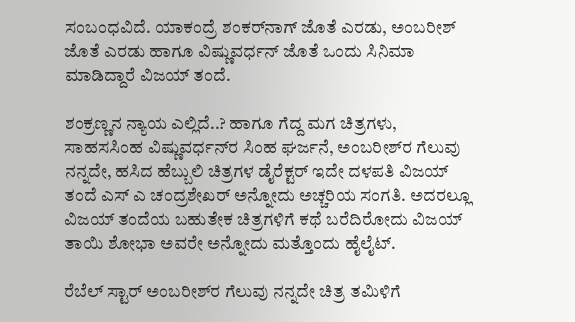ಸಂಬಂಧವಿದೆ. ಯಾಕಂದ್ರೆ ಶಂಕರ್‌ನಾಗ್ ಜೊತೆ ಎರಡು, ಅಂಬರೀಶ್ ಜೊತೆ ಎರಡು ಹಾಗೂ ವಿಷ್ಣುವರ್ಧನ್ ಜೊತೆ ಒಂದು ಸಿನಿಮಾ ಮಾಡಿದ್ದಾರೆ ವಿಜಯ್ ತಂದೆ.

ಶಂಕ್ರಣ್ಣನ ನ್ಯಾಯ ಎಲ್ಲಿದೆ..? ಹಾಗೂ ಗೆದ್ದ ಮಗ ಚಿತ್ರಗಳು, ಸಾಹಸಸಿಂಹ ವಿಷ್ಣುವರ್ಧನ್‌‌ರ ಸಿಂಹ ಘರ್ಜನೆ, ಅಂಬರೀಶ್‌‌ರ ಗೆಲುವು ನನ್ನದೇ, ಹಸಿದ ಹೆಬ್ಬುಲಿ ಚಿತ್ರಗಳ ಡೈರೆಕ್ಟರ್ ಇದೇ ದಳಪತಿ ವಿಜಯ್ ತಂದೆ ಎಸ್ ಎ ಚಂದ್ರಶೇಖರ್ ಅನ್ನೋದು ಅಚ್ಚರಿಯ ಸಂಗತಿ. ಅದರಲ್ಲೂ ವಿಜಯ್ ತಂದೆಯ ಬಹುತೇಕ ಚಿತ್ರಗಳಿಗೆ ಕಥೆ ಬರೆದಿರೋದು ವಿಜಯ್ ತಾಯಿ ಶೋಭಾ ಅವರೇ ಅನ್ನೋದು ಮತ್ತೊಂದು ಹೈಲೈಟ್.

ರೆಬೆಲ್ ಸ್ಟಾರ್ ಅಂಬರೀಶ್‌‌ರ ಗೆಲುವು ನನ್ನದೇ ಚಿತ್ರ ತಮಿಳಿಗೆ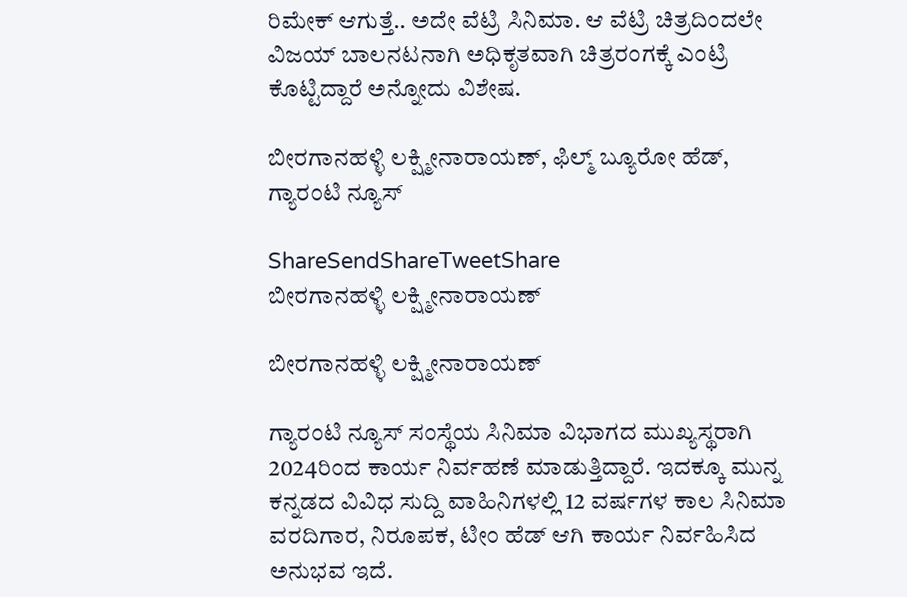ರಿಮೇಕ್ ಆಗುತ್ತೆ.. ಅದೇ ವೆಟ್ರಿ ಸಿನಿಮಾ. ಆ ವೆಟ್ರಿ ಚಿತ್ರದಿಂದಲೇ ವಿಜಯ್ ಬಾಲನಟನಾಗಿ ಅಧಿಕೃತವಾಗಿ ಚಿತ್ರರಂಗಕ್ಕೆ ಎಂಟ್ರಿ ಕೊಟ್ಟಿದ್ದಾರೆ ಅನ್ನೋದು ವಿಶೇಷ.

ಬೀರಗಾನಹಳ್ಳಿ ಲಕ್ಷ್ಮೀನಾರಾಯಣ್, ಫಿಲ್ಮ್ ಬ್ಯೂರೋ ಹೆಡ್, ಗ್ಯಾರಂಟಿ ನ್ಯೂಸ್

ShareSendShareTweetShare
ಬೀರಗಾನಹಳ್ಳಿ ಲಕ್ಷ್ಮೀನಾರಾಯಣ್

ಬೀರಗಾನಹಳ್ಳಿ ಲಕ್ಷ್ಮೀನಾರಾಯಣ್

ಗ್ಯಾರಂಟಿ ನ್ಯೂಸ್ ಸಂಸ್ಥೆಯ ಸಿನಿಮಾ ವಿಭಾಗದ ಮುಖ್ಯಸ್ಥರಾಗಿ 2024ರಿಂದ ಕಾರ್ಯ ನಿರ್ವಹಣೆ ಮಾಡುತ್ತಿದ್ದಾರೆ. ಇದಕ್ಕೂ ಮುನ್ನ ಕನ್ನಡದ ವಿವಿಧ ಸುದ್ದಿ ವಾಹಿನಿಗಳಲ್ಲಿ 12 ವರ್ಷಗಳ ಕಾಲ ಸಿನಿಮಾ ವರದಿಗಾರ, ನಿರೂಪಕ, ಟೀಂ ಹೆಡ್ ಆಗಿ ಕಾರ್ಯ ನಿರ್ವಹಿಸಿದ ಅನುಭವ ಇದೆ.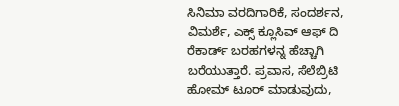ಸಿನಿಮಾ ವರದಿಗಾರಿಕೆ, ಸಂದರ್ಶನ, ವಿಮರ್ಶೆ, ಎಕ್ಸ್ ಕ್ಲೂಸಿವ್ ಆಫ್ ದಿ ರೆಕಾರ್ಡ್ ಬರಹಗಳನ್ನ ಹೆಚ್ಚಾಗಿ ಬರೆಯುತ್ತಾರೆ. ಪ್ರವಾಸ, ಸೆಲೆಬ್ರಿಟಿ ಹೋಮ್ ಟೂರ್ ಮಾಡುವುದು,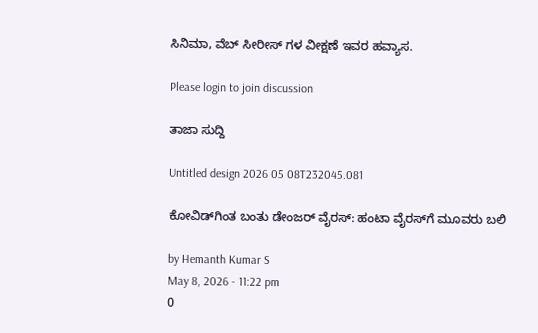ಸಿನಿಮಾ, ವೆಬ್ ಸೀರೀಸ್ ಗಳ ವೀಕ್ಷಣೆ ಇವರ ಹವ್ಯಾಸ.

Please login to join discussion

ತಾಜಾ ಸುದ್ದಿ

Untitled design 2026 05 08T232045.081

ಕೋವಿಡ್‌ಗಿಂತ ಬಂತು ಡೇಂಜರ್ ವೈರಸ್: ಹಂಟಾ ವೈರಸ್‌ಗೆ ಮೂವರು ಬಲಿ

by Hemanth Kumar S
May 8, 2026 - 11:22 pm
0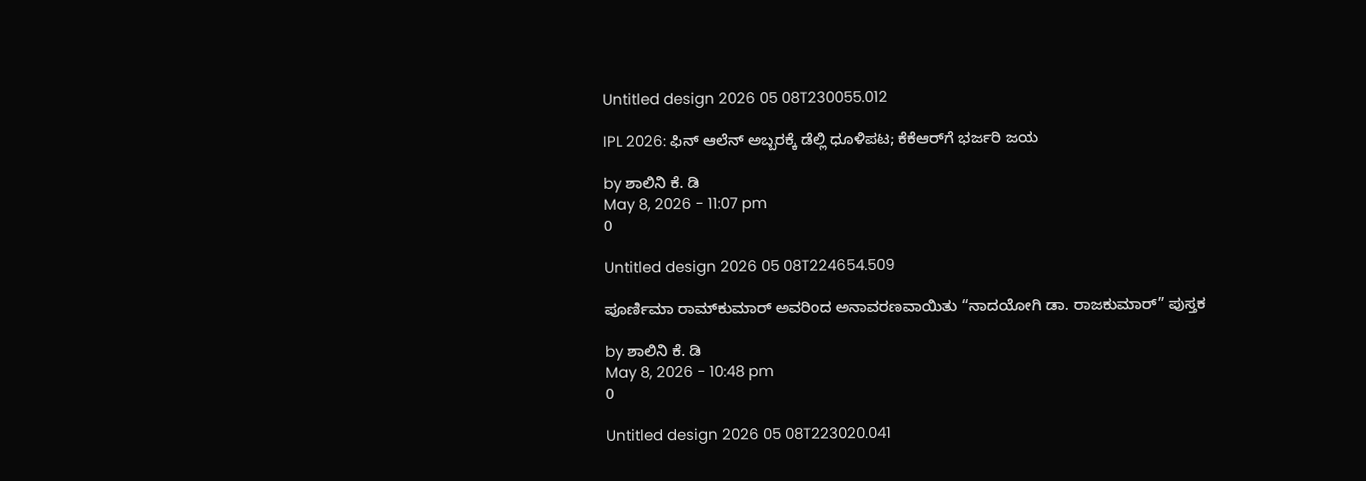Untitled design 2026 05 08T230055.012

IPL 2026: ಫಿನ್‌ ಆಲೆನ್‌ ಅಬ್ಬರಕ್ಕೆ ಡೆಲ್ಲಿ ಧೂಳಿಪಟ; ಕೆಕೆಆರ್‌ಗೆ ಭರ್ಜರಿ ಜಯ

by ಶಾಲಿನಿ ಕೆ. ಡಿ
May 8, 2026 - 11:07 pm
0

Untitled design 2026 05 08T224654.509

ಪೂರ್ಣಿಮಾ ರಾಮ್‌ಕುಮಾರ್ ಅವರಿಂದ ಅನಾವರಣವಾಯಿತು “ನಾದಯೋಗಿ ಡಾ. ರಾಜಕುಮಾರ್” ಪುಸ್ತಕ

by ಶಾಲಿನಿ ಕೆ. ಡಿ
May 8, 2026 - 10:48 pm
0

Untitled design 2026 05 08T223020.041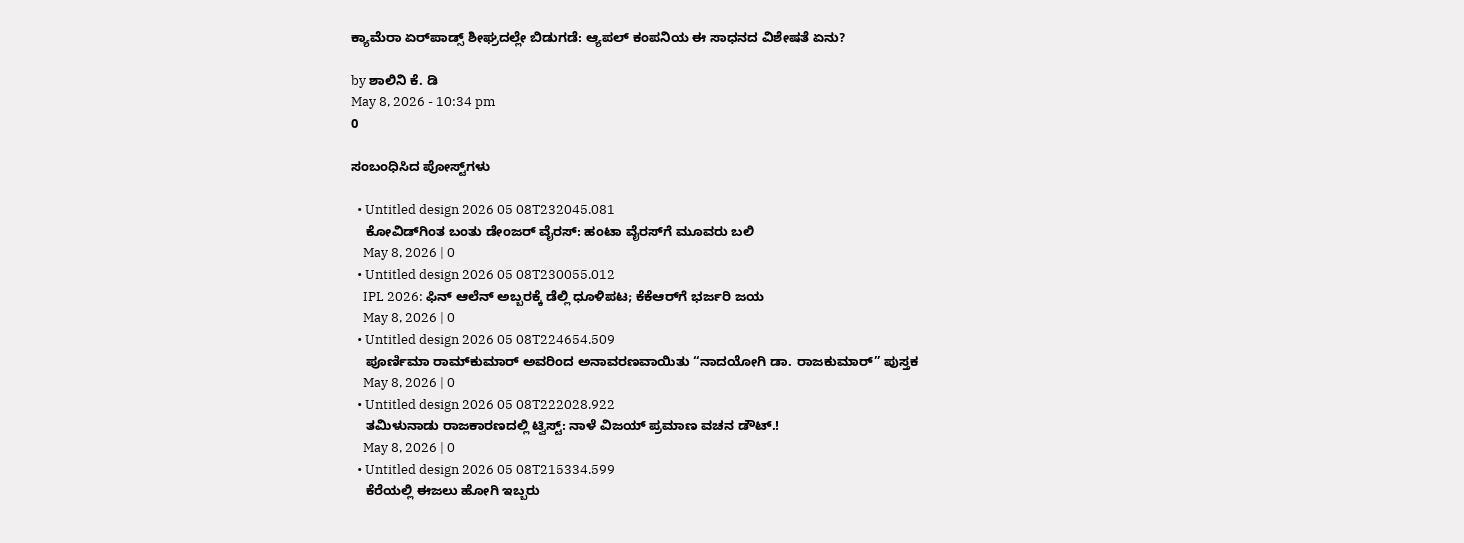ಕ್ಯಾಮೆರಾ ಏರ್‌ಪಾಡ್ಸ್ ಶೀಘ್ರದಲ್ಲೇ ಬಿಡುಗಡೆ: ಆ್ಯಪಲ್ ಕಂಪನಿಯ ಈ ಸಾಧನದ ವಿಶೇಷತೆ ಏನು?

by ಶಾಲಿನಿ ಕೆ. ಡಿ
May 8, 2026 - 10:34 pm
0

ಸಂಬಂಧಿಸಿದ ಪೋಸ್ಟ್‌ಗಳು

  • Untitled design 2026 05 08T232045.081
    ಕೋವಿಡ್‌ಗಿಂತ ಬಂತು ಡೇಂಜರ್ ವೈರಸ್: ಹಂಟಾ ವೈರಸ್‌ಗೆ ಮೂವರು ಬಲಿ
    May 8, 2026 | 0
  • Untitled design 2026 05 08T230055.012
    IPL 2026: ಫಿನ್‌ ಆಲೆನ್‌ ಅಬ್ಬರಕ್ಕೆ ಡೆಲ್ಲಿ ಧೂಳಿಪಟ; ಕೆಕೆಆರ್‌ಗೆ ಭರ್ಜರಿ ಜಯ
    May 8, 2026 | 0
  • Untitled design 2026 05 08T224654.509
    ಪೂರ್ಣಿಮಾ ರಾಮ್‌ಕುಮಾರ್ ಅವರಿಂದ ಅನಾವರಣವಾಯಿತು “ನಾದಯೋಗಿ ಡಾ. ರಾಜಕುಮಾರ್” ಪುಸ್ತಕ
    May 8, 2026 | 0
  • Untitled design 2026 05 08T222028.922
    ತಮಿಳುನಾಡು ರಾಜಕಾರಣದಲ್ಲಿ ಟ್ವಿಸ್ಟ್: ನಾಳೆ ವಿಜಯ್ ಪ್ರಮಾಣ ವಚನ ಡೌಟ್.!
    May 8, 2026 | 0
  • Untitled design 2026 05 08T215334.599
    ಕೆರೆಯಲ್ಲಿ ಈಜಲು ಹೋಗಿ ಇಬ್ಬರು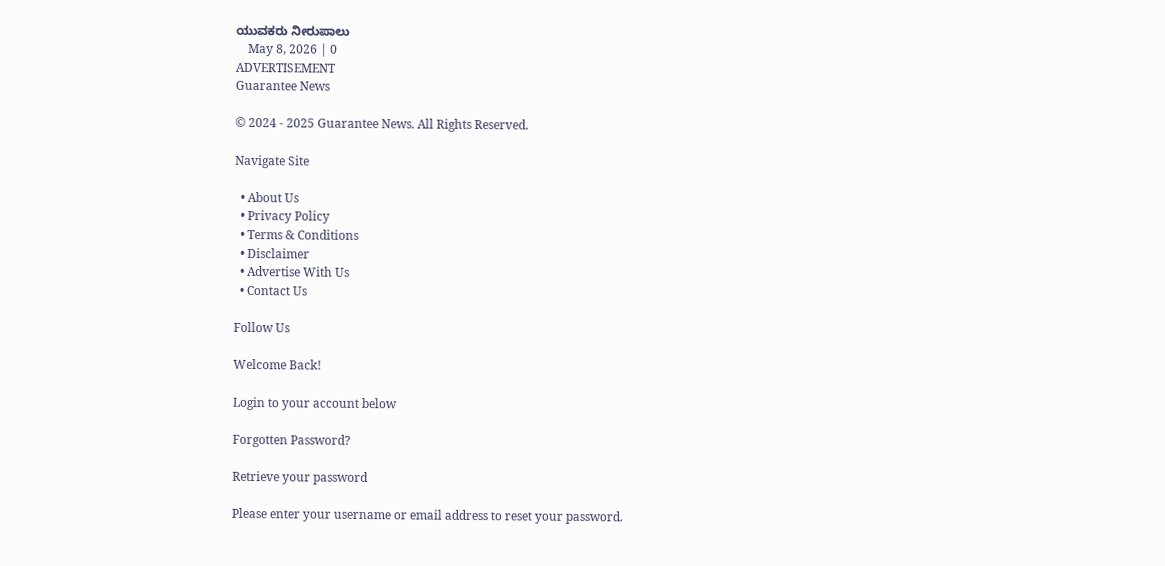ಯುವಕರು ನೀರುಪಾಲು
    May 8, 2026 | 0
ADVERTISEMENT
Guarantee News

© 2024 - 2025 Guarantee News. All Rights Reserved.

Navigate Site

  • About Us
  • Privacy Policy
  • Terms & Conditions
  • Disclaimer
  • Advertise With Us
  • Contact Us

Follow Us

Welcome Back!

Login to your account below

Forgotten Password?

Retrieve your password

Please enter your username or email address to reset your password.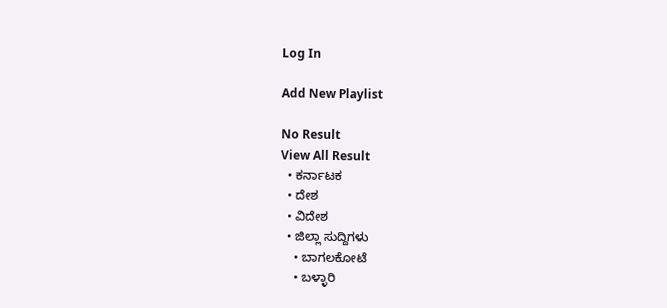Log In

Add New Playlist

No Result
View All Result
  • ಕರ್ನಾಟಕ
  • ದೇಶ
  • ವಿದೇಶ
  • ಜಿಲ್ಲಾ ಸುದ್ದಿಗಳು
    • ಬಾಗಲಕೋಟೆ
    • ಬಳ್ಳಾರಿ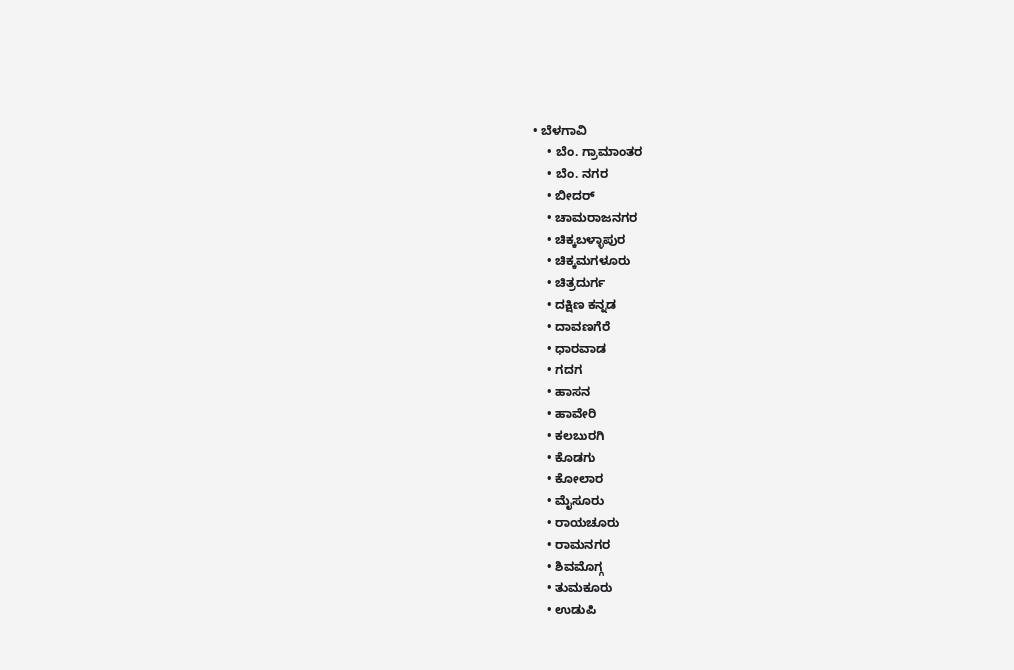• ಬೆಳಗಾವಿ
    • ಬೆಂ. ಗ್ರಾಮಾಂತರ
    • ಬೆಂ. ನಗರ
    • ಬೀದರ್
    • ಚಾಮರಾಜನಗರ
    • ಚಿಕ್ಕಬಳ್ಳಾಪುರ
    • ಚಿಕ್ಕಮಗಳೂರು
    • ಚಿತ್ರದುರ್ಗ
    • ದಕ್ಷಿಣ ಕನ್ನಡ
    • ದಾವಣಗೆರೆ
    • ಧಾರವಾಡ
    • ಗದಗ
    • ಹಾಸನ
    • ಹಾವೇರಿ
    • ಕಲಬುರಗಿ
    • ಕೊಡಗು
    • ಕೋಲಾರ
    • ಮೈಸೂರು
    • ರಾಯಚೂರು
    • ರಾಮನಗರ
    • ಶಿವಮೊಗ್ಗ
    • ತುಮಕೂರು
    • ಉಡುಪಿ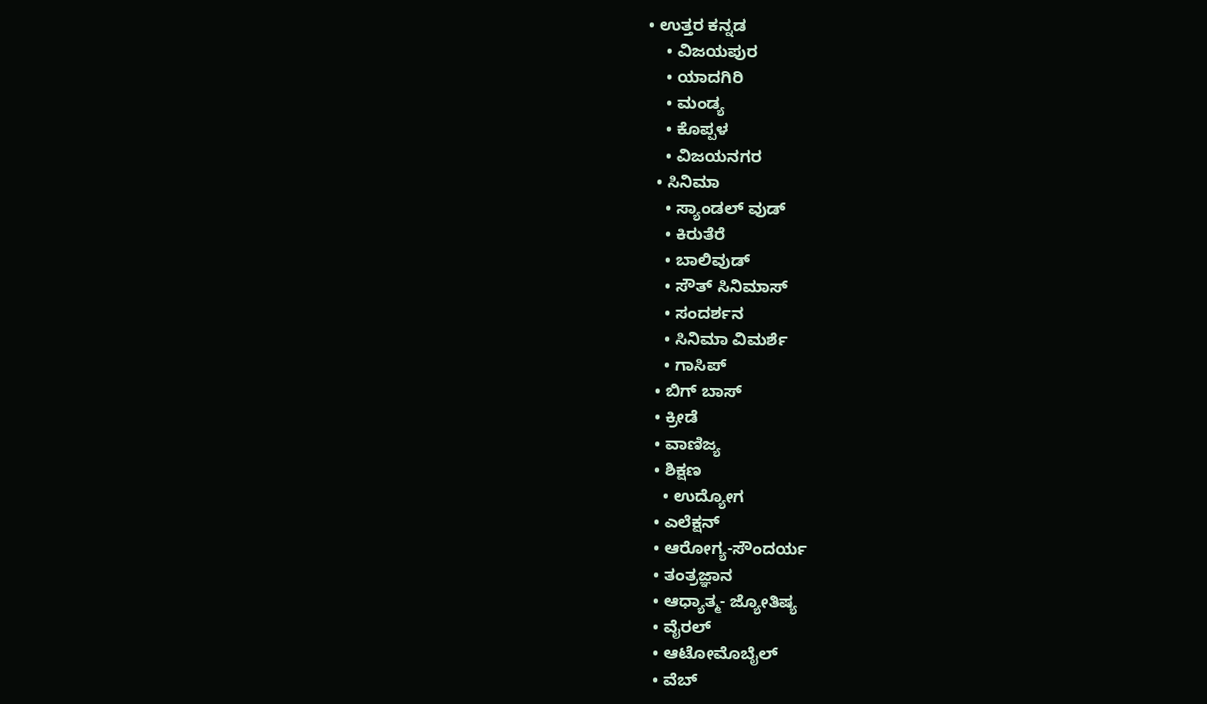• ಉತ್ತರ ಕನ್ನಡ
    • ವಿಜಯಪುರ
    • ಯಾದಗಿರಿ
    • ಮಂಡ್ಯ
    • ಕೊಪ್ಪಳ
    • ವಿಜಯನಗರ
  • ಸಿನಿಮಾ
    • ಸ್ಯಾಂಡಲ್ ವುಡ್
    • ಕಿರುತೆರೆ
    • ಬಾಲಿವುಡ್
    • ಸೌತ್ ಸಿನಿಮಾಸ್
    • ಸಂದರ್ಶನ
    • ಸಿನಿಮಾ ವಿಮರ್ಶೆ
    • ಗಾಸಿಪ್
  • ಬಿಗ್ ಬಾಸ್
  • ಕ್ರೀಡೆ
  • ವಾಣಿಜ್ಯ
  • ಶಿಕ್ಷಣ
    • ಉದ್ಯೋಗ
  • ಎಲೆಕ್ಷನ್
  • ಆರೋಗ್ಯ-ಸೌಂದರ್ಯ
  • ತಂತ್ರಜ್ಞಾನ
  • ಆಧ್ಯಾತ್ಮ- ಜ್ಯೋತಿಷ್ಯ
  • ವೈರಲ್
  • ಆಟೋಮೊಬೈಲ್
  • ವೆಬ್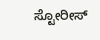ಸ್ಟೋರೀಸ್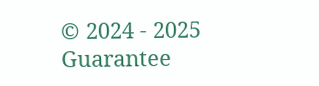© 2024 - 2025 Guarantee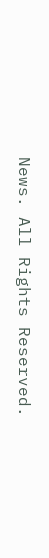News. All Rights Reserved.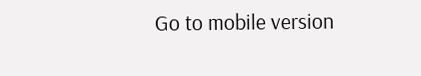Go to mobile version